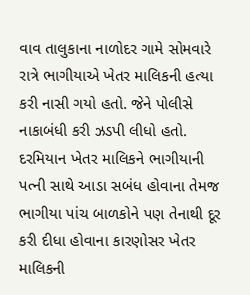વાવ તાલુકાના નાળોદર ગામે સોમવારે રાત્રે ભાગીયાએ ખેતર માલિકની હત્યા કરી નાસી ગયો હતો. જેને પોલીસે નાકાબંધી કરી ઝડપી લીધો હતો. દરમિયાન ખેતર માલિકને ભાગીયાની પત્ની સાથે આડા સબંધ હોવાના તેમજ ભાગીયા પાંચ બાળકોને પણ તેનાથી દૂર કરી દીધા હોવાના કારણોસર ખેતર માલિકની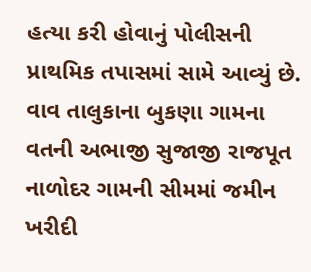હત્યા કરી હોવાનું પોલીસની પ્રાથમિક તપાસમાં સામે આવ્યું છે. વાવ તાલુકાના બુકણા ગામના વતની અભાજી સુજાજી રાજપૂત નાળોદર ગામની સીમમાં જમીન ખરીદી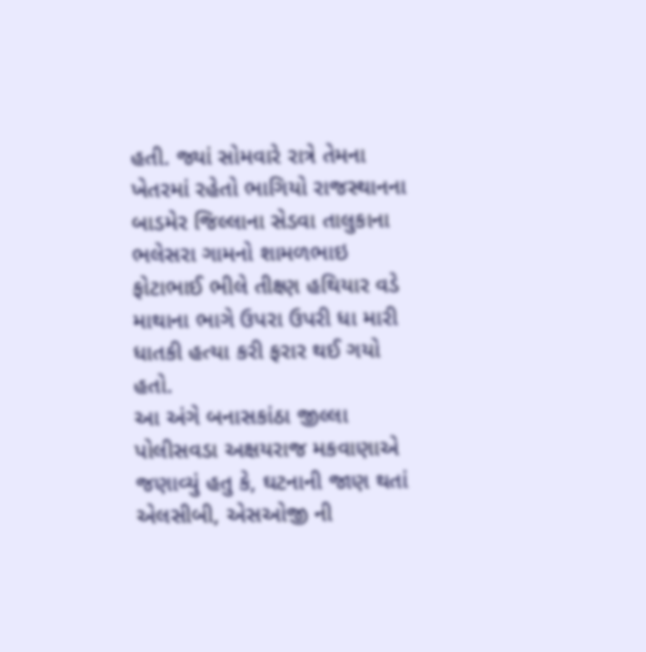હતી. જ્યાં સોમવારે રાત્રે તેમના ખેતરમાં રહેતો ભાગિયો રાજસ્થાનના બાડમેર જિલ્લાના સેડવા તાલુકાના ભલેસરા ગામનો શામળભાઇ ફોટાભાઈ ભીલે તીક્ષ્ણ હથિયાર વડે માથાના ભાગે ઉપરા ઉપરી ધા મારી ધાતકી હત્યા કરી ફરાર થઈ ગયો હતો.
આ અંગે બનાસકાંઠા જીલ્લા પોલીસવડા અક્ષયરાજ મકવાણાએ જણાવ્યું હતુ કે, ઘટનાની જાણ થતાં એલસીબી, એસઓજી ની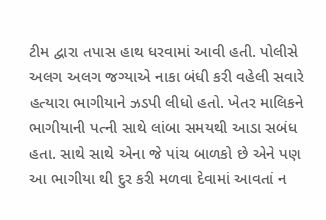ટીમ દ્વારા તપાસ હાથ ધરવામાં આવી હતી. પોલીસે અલગ અલગ જગ્યાએ નાકા બંધી કરી વહેલી સવારે હત્યારા ભાગીયાને ઝડપી લીધો હતો. ખેતર માલિકને ભાગીયાની પત્ની સાથે લાંબા સમયથી આડા સબંધ હતા. સાથે સાથે એના જે પાંચ બાળકો છે એને પણ આ ભાગીયા થી દુર કરી મળવા દેવામાં આવતાં ન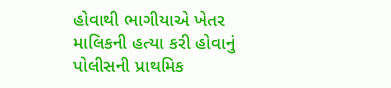હોવાથી ભાગીયાએ ખેતર માલિકની હત્યા કરી હોવાનું પોલીસની પ્રાથમિક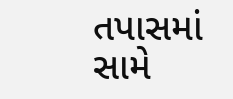તપાસમાં સામે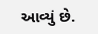આવ્યું છે.